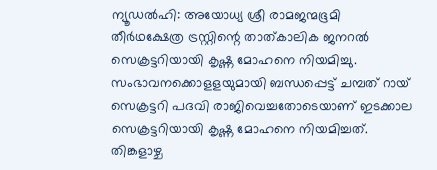ന്യൂഡൽഹി: അയോധ്യ ശ്രീ രാമജന്മഭൂമി തീർഥക്ഷേത്ര ട്രസ്റ്റിന്റെ താത്കാലിക ജനറൽ സെക്രട്ടറിയായി കൃഷ്ണ മോഹനെ നിയമിച്ചു. സംഭാവനക്കൊളളയുമായി ബന്ധപ്പെട്ട് ചമ്പത് റായ് സെക്രട്ടറി പദവി രാജിവെച്ചതോടെയാണ് ഇടക്കാല സെക്രട്ടറിയായി കൃഷ്ണ മോഹനെ നിയമിച്ചത്. തിങ്കളാഴ്ച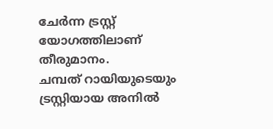ചേർന്ന ട്രസ്റ്റ് യോഗത്തിലാണ് തീരുമാനം.
ചമ്പത് റായിയുടെയും ട്രസ്റ്റിയായ അനിൽ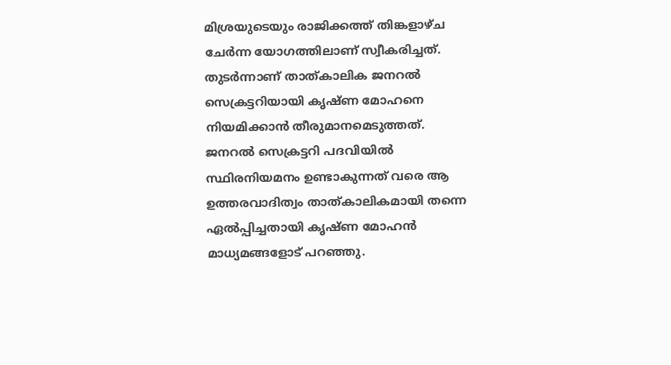മിശ്രയുടെയും രാജിക്കത്ത് തിങ്കളാഴ്ച ചേർന്ന യോഗത്തിലാണ് സ്വീകരിച്ചത്. തുടർന്നാണ് താത്കാലിക ജനറൽ സെക്രട്ടറിയായി കൃഷ്ണ മോഹനെ നിയമിക്കാൻ തീരുമാനമെടുത്തത്.
ജനറൽ സെക്രട്ടറി പദവിയിൽ സ്ഥിരനിയമനം ഉണ്ടാകുന്നത് വരെ ആ ഉത്തരവാദിത്വം താത്കാലികമായി തന്നെ ഏൽപ്പിച്ചതായി കൃഷ്ണ മോഹൻ മാധ്യമങ്ങളോട് പറഞ്ഞു.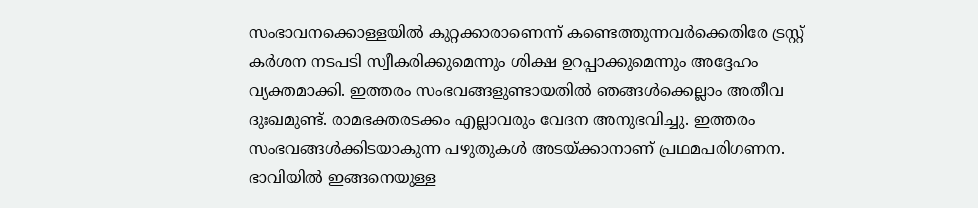സംഭാവനക്കൊള്ളയിൽ കുറ്റക്കാരാണെന്ന് കണ്ടെത്തുന്നവർക്കെതിരേ ട്രസ്റ്റ് കർശന നടപടി സ്വീകരിക്കുമെന്നും ശിക്ഷ ഉറപ്പാക്കുമെന്നും അദ്ദേഹം വ്യക്തമാക്കി. ഇത്തരം സംഭവങ്ങളുണ്ടായതിൽ ഞങ്ങൾക്കെല്ലാം അതീവ ദുഃഖമുണ്ട്. രാമഭക്തരടക്കം എല്ലാവരും വേദന അനുഭവിച്ചു. ഇത്തരം സംഭവങ്ങൾക്കിടയാകുന്ന പഴുതുകൾ അടയ്ക്കാനാണ് പ്രഥമപരിഗണന. ഭാവിയിൽ ഇങ്ങനെയുള്ള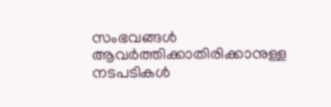സംഭവങ്ങൾ ആവർത്തിക്കാതിരിക്കാനുള്ള നടപടികൾ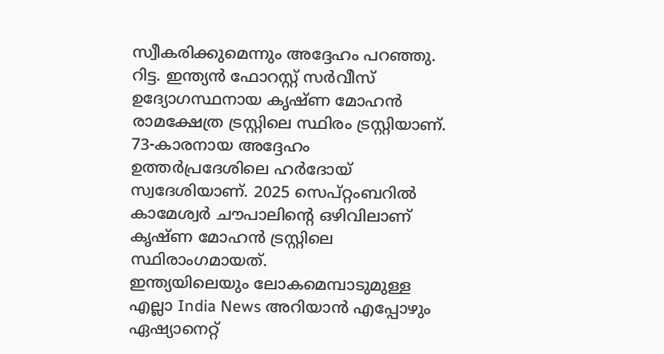സ്വീകരിക്കുമെന്നും അദ്ദേഹം പറഞ്ഞു.
റിട്ട. ഇന്ത്യൻ ഫോറസ്റ്റ് സർവീസ് ഉദ്യോഗസ്ഥനായ കൃഷ്ണ മോഹൻ രാമക്ഷേത്ര ട്രസ്റ്റിലെ സ്ഥിരം ട്രസ്റ്റിയാണ്. 73-കാരനായ അദ്ദേഹം ഉത്തർപ്രദേശിലെ ഹർദോയ് സ്വദേശിയാണ്. 2025 സെപ്റ്റംബറിൽ കാമേശ്വർ ചൗപാലിന്റെ ഒഴിവിലാണ് കൃഷ്ണ മോഹൻ ട്രസ്റ്റിലെ സ്ഥിരാംഗമായത്.
ഇന്ത്യയിലെയും ലോകമെമ്പാടുമുള്ള എല്ലാ India News അറിയാൻ എപ്പോഴും ഏഷ്യാനെറ്റ്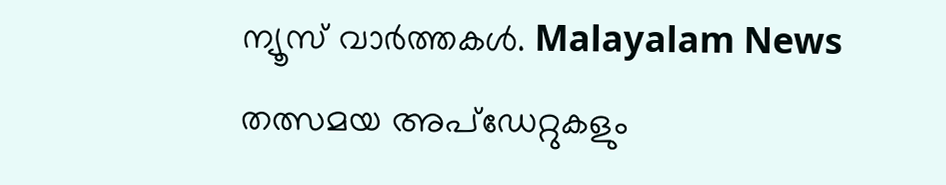ന്യൂസ് വാർത്തകൾ. Malayalam News തത്സമയ അപ്ഡേറ്റുകളും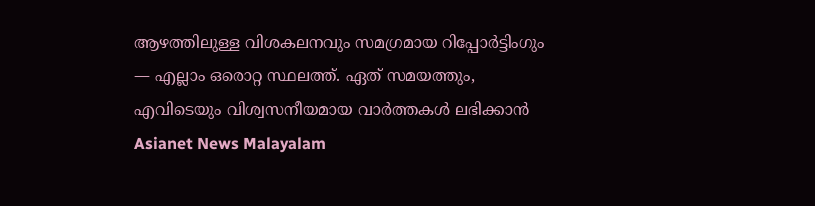ആഴത്തിലുള്ള വിശകലനവും സമഗ്രമായ റിപ്പോർട്ടിംഗും — എല്ലാം ഒരൊറ്റ സ്ഥലത്ത്. ഏത് സമയത്തും, എവിടെയും വിശ്വസനീയമായ വാർത്തകൾ ലഭിക്കാൻ Asianet News Malayalam